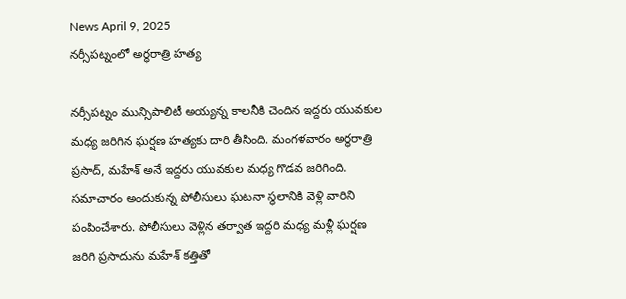News April 9, 2025
నర్సీపట్నంలో అర్ధరాత్రి హత్య

నర్సీపట్నం మున్సిపాలిటీ అయ్యన్న కాలనీకి చెందిన ఇద్దరు యువకుల మధ్య జరిగిన ఘర్షణ హత్యకు దారి తీసింది. మంగళవారం అర్ధరాత్రి ప్రసాద్, మహేశ్ అనే ఇద్దరు యువకుల మధ్య గొడవ జరిగింది. సమాచారం అందుకున్న పోలీసులు ఘటనా స్థలానికి వెళ్లి వారిని పంపించేశారు. పోలీసులు వెళ్లిన తర్వాత ఇద్దరి మధ్య మళ్లీ ఘర్షణ జరిగి ప్రసాదును మహేశ్ కత్తితో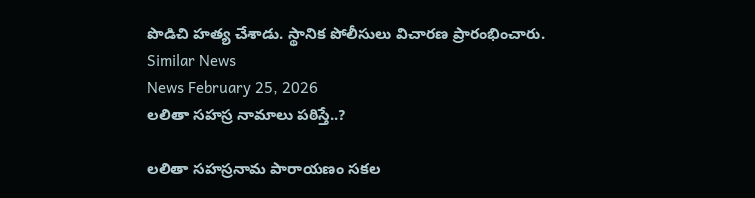పొడిచి హత్య చేశాడు. స్థానిక పోలీసులు విచారణ ప్రారంభించారు.
Similar News
News February 25, 2026
లలితా సహస్ర నామాలు పఠిస్తే..?

లలితా సహస్రనామ పారాయణం సకల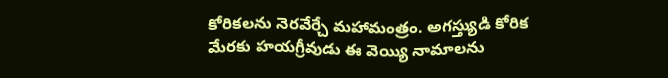కోరికలను నెరవేర్చే మహామంత్రం. అగస్త్యుడి కోరిక మేరకు హయగ్రీవుడు ఈ వెయ్యి నామాలను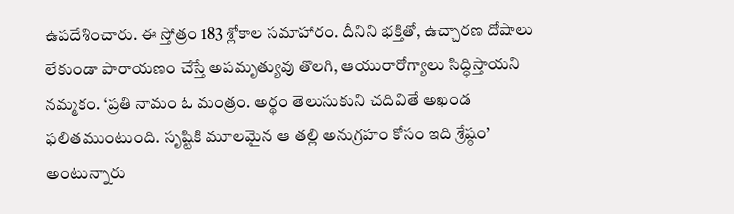ఉపదేశించారు. ఈ స్తోత్రం 183 శ్లోకాల సమాహారం. దీనిని భక్తితో, ఉచ్చారణ దోషాలు లేకుండా పారాయణం చేస్తే అపమృత్యువు తొలగి, ఆయురారోగ్యాలు సిద్ధిస్తాయని నమ్మకం. ‘ప్రతి నామం ఓ మంత్రం. అర్థం తెలుసుకుని చదివితే అఖండ ఫలితముంటుంది. సృష్టికి మూలమైన ఆ తల్లి అనుగ్రహం కోసం ఇది శ్రేష్ఠం’ అంటున్నారు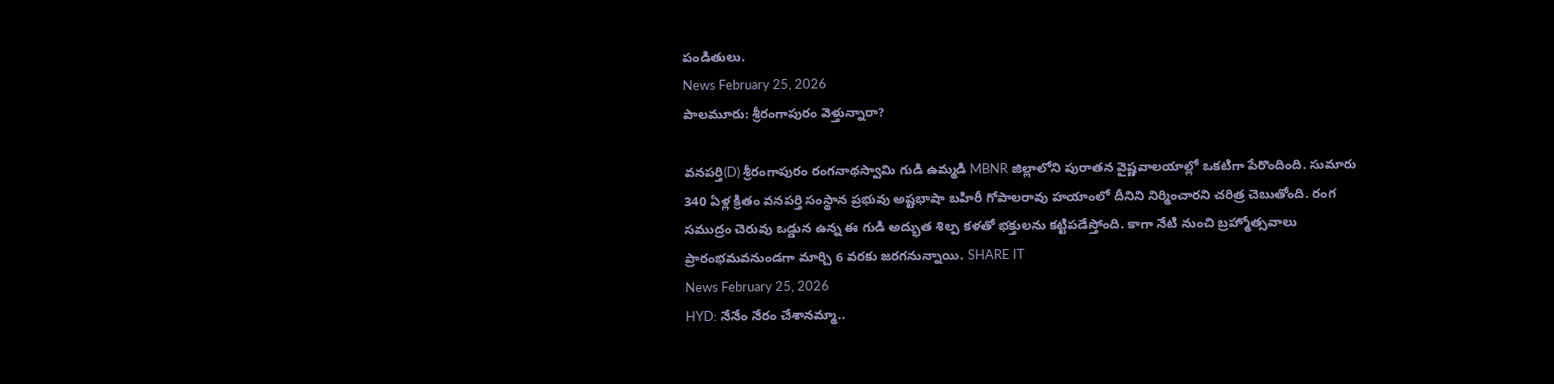పండితులు.
News February 25, 2026
పాలమూరు: శ్రీరంగాపురం వెళ్తున్నారా?

వనపర్తి(D) శ్రీరంగాపురం రంగనాథస్వామి గుడి ఉమ్మడి MBNR జిల్లాలోని పురాతన వైష్ణవాలయాల్లో ఒకటిగా పేరొందింది. సుమారు 340 ఏళ్ల క్రితం వనపర్తి సంస్థాన ప్రభువు అష్టభాషా బహిరీ గోపాలరావు హయాంలో దీనిని నిర్మించారని చరిత్ర చెబుతోంది. రంగ సముద్రం చెరువు ఒడ్డున ఉన్న ఈ గుడి అద్భుత శిల్ప కళతో భక్తులను కట్టిపడేస్తోంది. కాగా నేటి నుంచి బ్రహ్మోత్సవాలు ప్రారంభమవనుండగా మార్చి 6 వరకు జరగనున్నాయి. SHARE IT
News February 25, 2026
HYD: నేనేం నేరం చేశానమ్మా..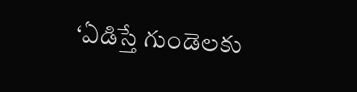‘ఏడిస్తే గుండెలకు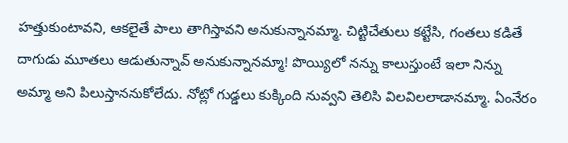హత్తుకుంటావని, ఆకలైతే పాలు తాగిస్తావని అనుకున్నానమ్మా. చిట్టిచేతులు కట్టేసి, గంతలు కడితే దాగుడు మూతలు ఆడుతున్నావ్ అనుకున్నానమ్మా! పొయ్యిలో నన్ను కాలుస్తుంటే ఇలా నిన్ను అమ్మా అని పిలుస్తాననుకోలేదు. నోట్లో గుడ్డలు కుక్కింది నువ్వని తెలిసి విలవిలలాడానమ్మా. ఏంనేరం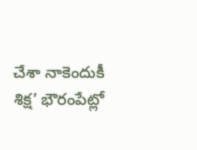చేశా నాకెందుకీ శిక్ష’ భౌరంపేట్లో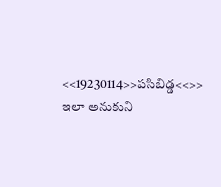<<19230114>>పసిబిడ్డ<<>> ఇలా అనుకుని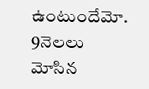ఉంటుందేమో. 9నెలలు మోసిన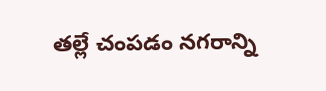తల్లే చంపడం నగరాన్ని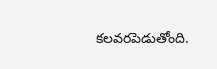కలవరపెడుతోంది.